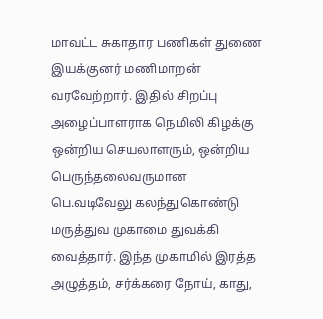மாவட்ட சுகாதார பணிகள் துணை இயக்குனர் மணிமாறன் வரவேற்றார். இதில் சிறப்பு அழைப்பாளராக நெமிலி கிழக்கு ஒன்றிய செயலாளரும், ஒன்றிய பெருந்தலைவருமான பெ.வடிவேலு கலந்துகொண்டு மருத்துவ முகாமை துவக்கி வைத்தார். இந்த முகாமில் இரத்த அழுத்தம், சர்க்கரை நோய், காது,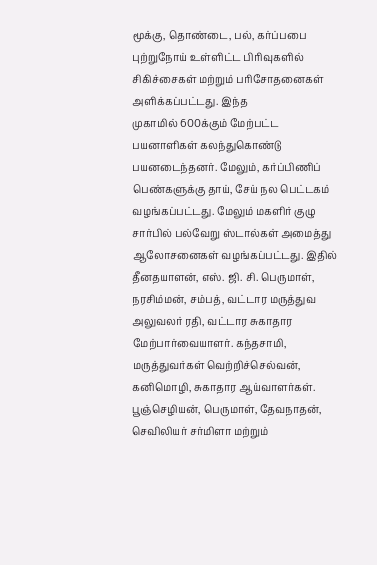மூக்கு, தொண்டை, பல், கர்ப்பபை புற்றுநோய் உள்ளிட்ட பிரிவுகளில் சிகிச்சைகள் மற்றும் பரிசோதனைகள் அளிக்கப்பட்டது. இந்த
முகாமில் 600க்கும் மேற்பட்ட பயனாளிகள் கலந்துகொண்டு பயனடைந்தனர். மேலும், கர்ப்பிணிப் பெண்களுக்கு தாய், சேய் நல பெட்டகம் வழங்கப்பட்டது. மேலும் மகளிர் குழு சார்பில் பல்வேறு ஸ்டால்கள் அமைத்து ஆலோசனைகள் வழங்கப்பட்டது. இதில் தீனதயாளன், எஸ். ஜி. சி. பெருமாள், நரசிம்மன், சம்பத், வட்டார மருத்துவ அலுவலர் ரதி, வட்டார சுகாதார மேற்பார்வையாளர். கந்தசாமி, மருத்துவர்கள் வெற்றிச்செல்வன், கனிமொழி, சுகாதார ஆய்வாளர்கள். பூஞ்செழியன், பெருமாள், தேவநாதன், செவிலியர் சர்மிளா மற்றும்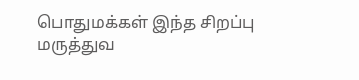பொதுமக்கள் இந்த சிறப்பு மருத்துவ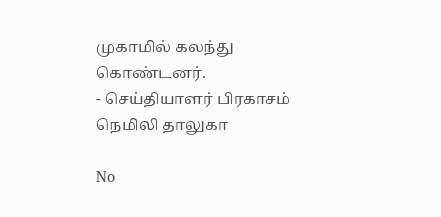முகாமில் கலந்து கொண்டனர்.
- செய்தியாளர் பிரகாசம் நெமிலி தாலுகா

No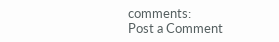comments:
Post a Comment